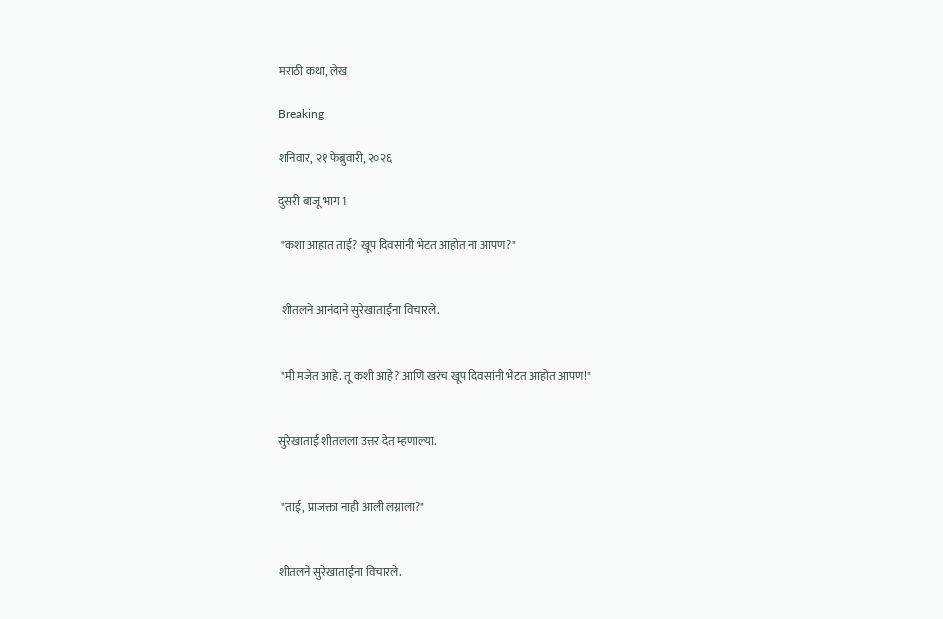मराठी कथा, लेख

Breaking

शनिवार, २१ फेब्रुवारी, २०२६

दुसरी बाजू भाग 1

 "कशा आहात ताई? खूप दिवसांनी भेटत आहोत ना आपण?"


 शीतलने आनंदाने सुरेखाताईंना विचारले.


 "मी मजेत आहे. तू कशी आहे? आणि खरंच खूप दिवसांनी भेटत आहोत आपण!"


सुरेखाताई शीतलला उत्तर देत म्हणाल्या.


 "ताई, प्राजक्ता नाही आली लग्नाला?"


शीतलने सुरेखाताईंना विचारले.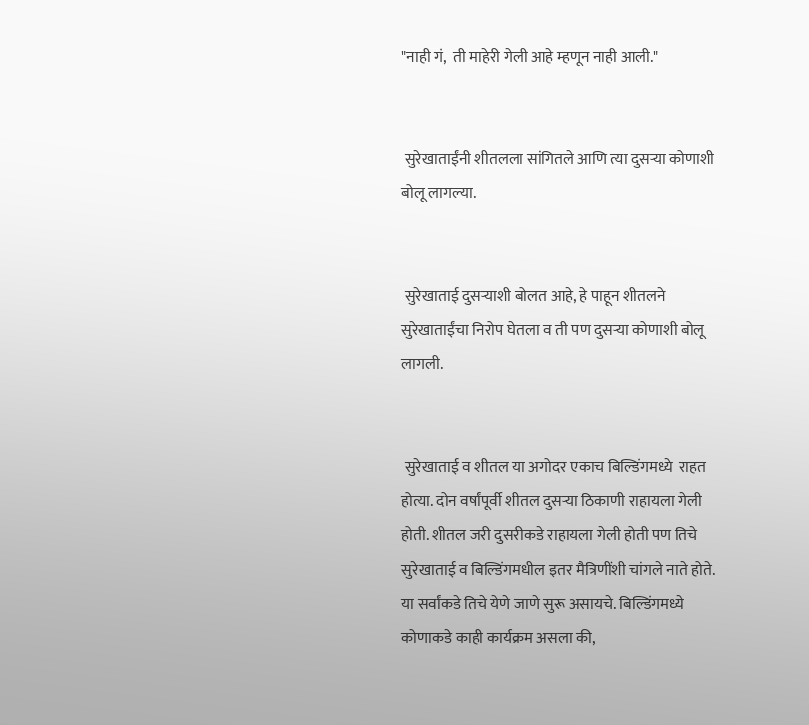"नाही गं,  ती माहेरी गेली आहे म्हणून नाही आली."


 सुरेखाताईंनी शीतलला सांगितले आणि त्या दुसऱ्या कोणाशी बोलू लागल्या.


 सुरेखाताई दुसऱ्याशी बोलत आहे, हे पाहून शीतलने सुरेखाताईंचा निरोप घेतला व ती पण दुसऱ्या कोणाशी बोलू लागली.


 सुरेखाताई व शीतल या अगोदर एकाच बिल्डिंगमध्ये  राहत होत्या. दोन वर्षांपूर्वी शीतल दुसऱ्या ठिकाणी राहायला गेली होती. शीतल जरी दुसरीकडे राहायला गेली होती पण तिचे सुरेखाताई व बिल्डिंगमधील इतर मैत्रिणींशी चांगले नाते होते.  या सर्वांकडे तिचे येणे जाणे सुरू असायचे. बिल्डिंगमध्ये  कोणाकडे काही कार्यक्रम असला की,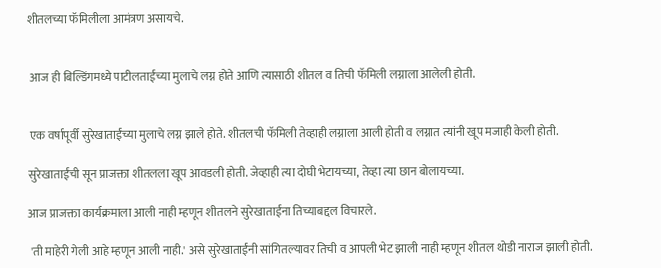शीतलच्या फॅमिलीला आमंत्रण असायचे.


 आज ही बिल्डिंगमध्ये पाटीलताईंच्या मुलाचे लग्न होते आणि त्यासाठी शीतल व तिची फॅमिली लग्नाला आलेली होती.


 एक वर्षापूर्वी सुरेखाताईंच्या मुलाचे लग्न झाले होते. शीतलची फॅमिली तेव्हाही लग्नाला आली होती व लग्नात त्यांनी खूप मजाही केली होती.

सुरेखाताईंची सून प्राजक्ता शीतलला खूप आवडली होती. जेव्हाही त्या दोघी भेटायच्या, तेव्हा त्या छान बोलायच्या.

आज प्राजक्ता कार्यक्रमाला आली नाही म्हणून शीतलने सुरेखाताईंना तिच्याबद्दल विचारले.

 'ती माहेरी गेली आहे म्हणून आली नाही.' असे सुरेखाताईंनी सांगितल्यावर तिची व आपली भेट झाली नाही म्हणून शीतल थोडी नाराज झाली होती.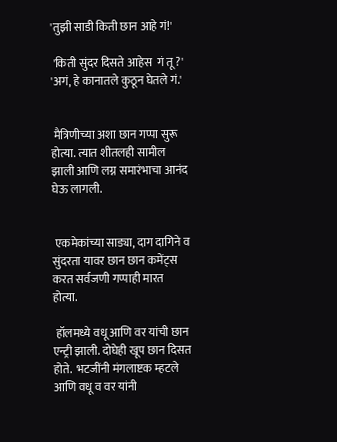'तुझी साडी किती छान आहे गं!'

 'किती सुंदर दिसते आहेस  गं तू ?' 'अगं, हे कानातले कुठून घेतले गं.'


 मैत्रिणीच्या अशा छान गप्पा सुरू होत्या. त्यात शीतलही सामील झाली आणि लग्न समारंभाचा आनंद घेऊ लागली.


 एकमेकांच्या साड्या, दाग दागिने व सुंदरता यावर छान छान कमेंट्स करत सर्वजणी गप्पाही मारत होत्या.

 हॉलमध्ये वधू आणि वर यांची छान एन्ट्री झाली. दोघेही खूप छान दिसत होते.  भटजींनी मंगलाष्टक म्हटले आणि वधू व वर यांनी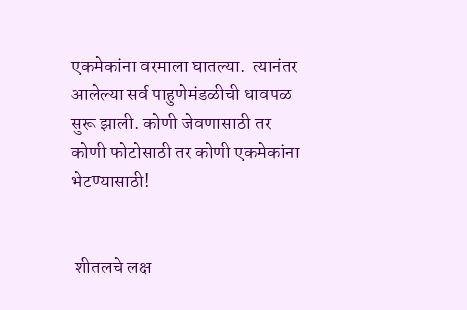एकमेकांना वरमाला घातल्या.  त्यानंतर आलेल्या सर्व पाहुणेमंडळीची धावपळ सुरू झाली. कोणी जेवणासाठी तर कोणी फोटोसाठी तर कोणी एकमेकांना भेटण्यासाठी!


 शीतलचे लक्ष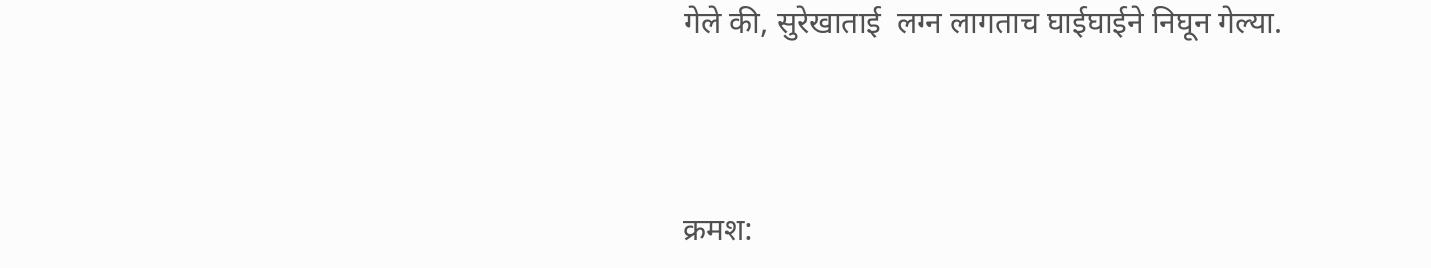गेले की, सुरेखाताई  लग्न लागताच घाईघाईने निघून गेल्या.



क्रमश: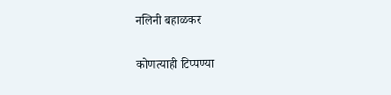नलिनी बहाळकर

कोणत्याही टिप्पण्‍या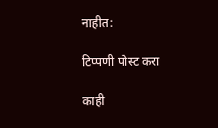नाहीत:

टिप्पणी पोस्ट करा

काही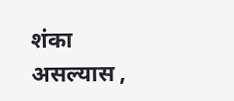शंका असल्यास ,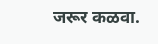जरूर कळवा.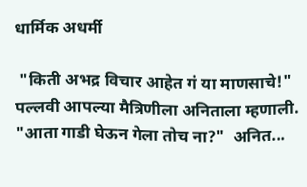धार्मिक अधर्मी

 "किती अभद्र विचार आहेत गं या माणसाचे!"   पल्लवी आपल्या मैत्रिणीला अनिताला म्हणाली.   "आता गाडी घेऊन गेला तोच ना?"  अनित...